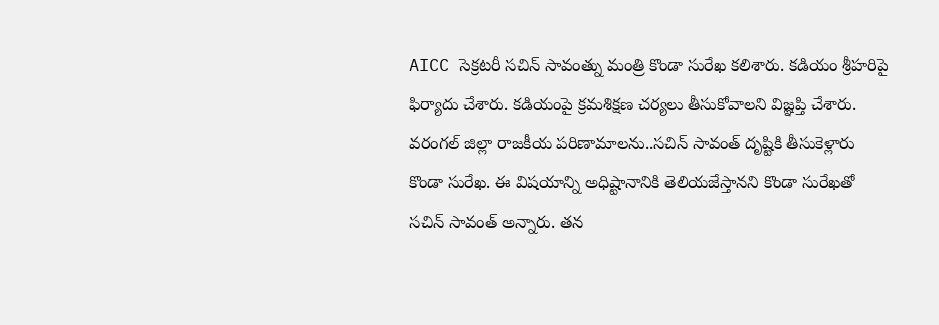AICC సెక్రటరీ సచిన్ సావంత్ను మంత్రి కొండా సురేఖ కలిశారు. కడియం శ్రీహరిపై ఫిర్యాదు చేశారు. కడియంపై క్రమశిక్షణ చర్యలు తీసుకోవాలని విజ్ఞప్తి చేశారు. వరంగల్ జిల్లా రాజకీయ పరిణామాలను..సచిన్ సావంత్ దృష్టికి తీసుకెళ్లారు కొండా సురేఖ. ఈ విషయాన్ని అధిష్టానానికి తెలియజేస్తానని కొండా సురేఖతో సచిన్ సావంత్ అన్నారు. తన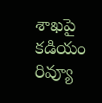శాఖపై కడియం రివ్యూ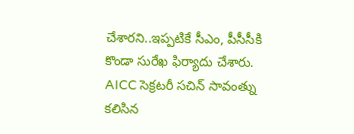చేశారని..ఇప్పటికే సీఎం, పీసీసీకి కొండా సురేఖ ఫిర్యాదు చేశారు.
AICC సెక్రటరీ సచిన్ సావంత్ను కలిసిన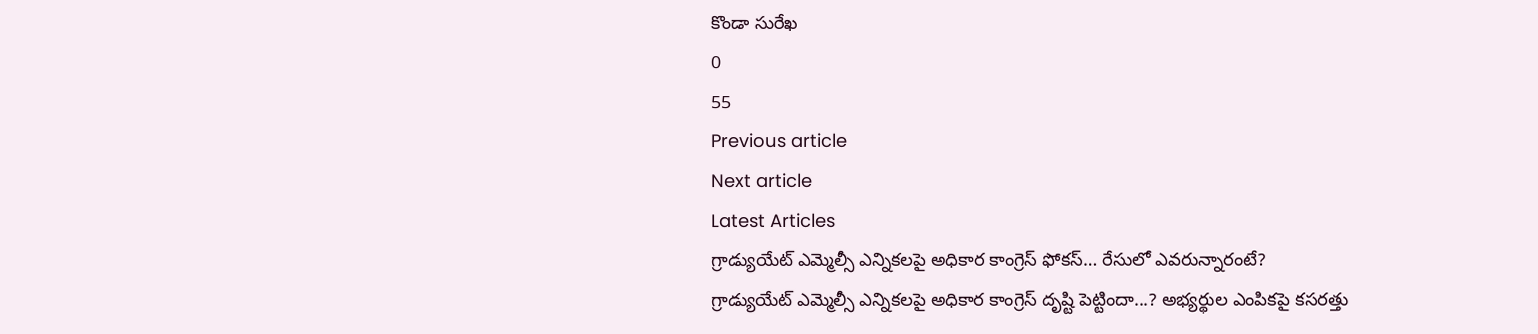కొండా సురేఖ
0
55
Previous article
Next article
Latest Articles
గ్రాడ్యుయేట్ ఎమ్మెల్సీ ఎన్నికలపై అధికార కాంగ్రెస్ ఫోకస్… రేసులో ఎవరున్నారంటే?
గ్రాడ్యుయేట్ ఎమ్మెల్సీ ఎన్నికలపై అధికార కాంగ్రెస్ దృష్టి పెట్టిందా...? అభ్యర్థుల ఎంపికపై కసరత్తు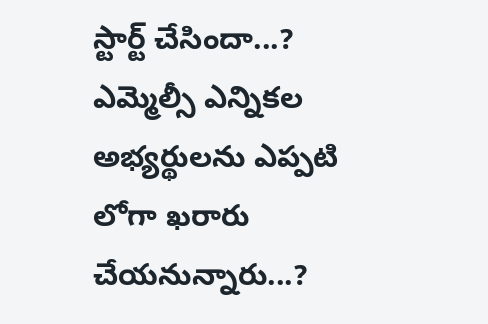స్టార్ట్ చేసిందా...? ఎమ్మెల్సీ ఎన్నికల అభ్యర్థులను ఎప్పటి లోగా ఖరారు చేయనున్నారు...?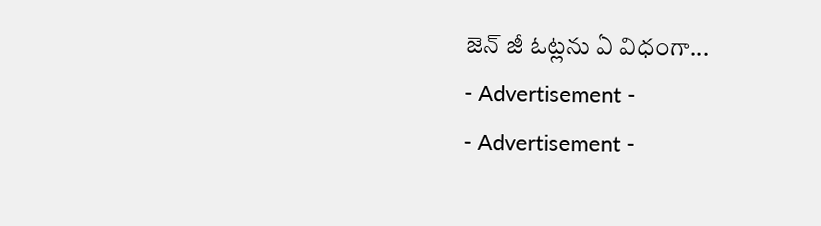జెన్ జీ ఓట్లను ఏ విధంగా...
- Advertisement -
- Advertisement -